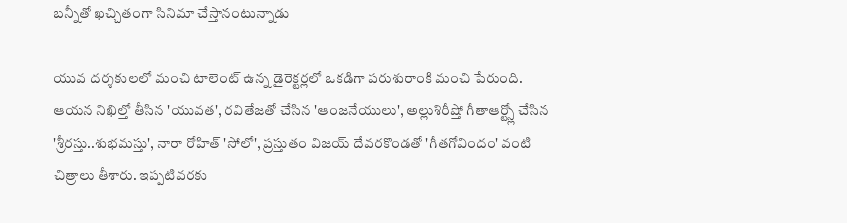బన్నీతో ఖచ్చితంగా సినిమా చేస్తానంటున్నాడు

యువ దర్శకులలో మంచి టాలెంట్ ఉన్న డైరెక్టర్లలో ఒకడిగా పరుశురాంకి మంచి పేరుంది. ఆయన నిఖిల్తో తీసిన 'యువత', రవితేజతో చేసిన 'ఆంజనేయులు', అల్లుశిరీష్తో గీతాఆర్ట్స్లో చేసిన 'శ్రీరస్తు..శుభమస్తు', నారా రోహిత్ 'సోలో', ప్రస్తుతం విజయ్ దేవరకొండతో 'గీతగోవిందం' వంటి చిత్రాలు తీశారు. ఇప్పటివరకు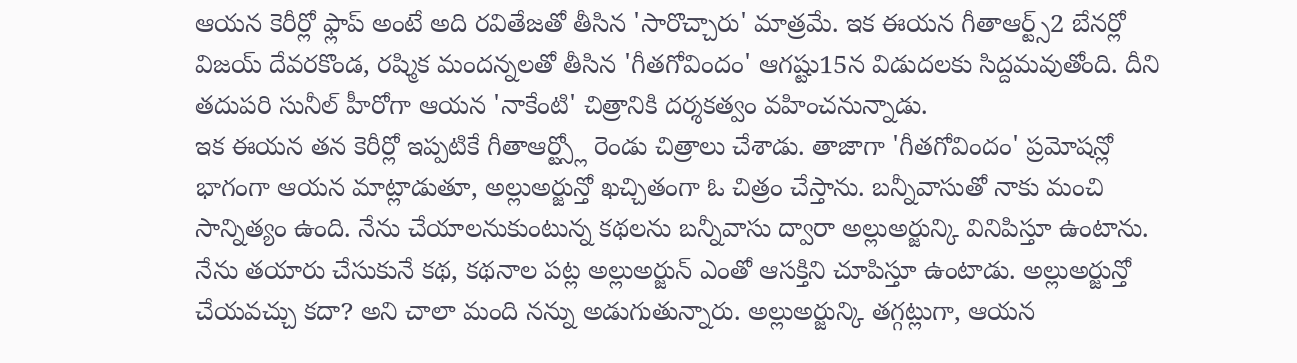ఆయన కెరీర్లో ఫ్లాప్ అంటే అది రవితేజతో తీసిన 'సారొచ్చారు' మాత్రమే. ఇక ఈయన గీతాఆర్ట్స్2 బేనర్లో విజయ్ దేవరకొండ, రష్మిక మందన్నలతో తీసిన 'గీతగోవిందం' ఆగష్టు15న విడుదలకు సిద్దమవుతోంది. దీని తదుపరి సునీల్ హీరోగా ఆయన 'నాకేంటి' చిత్రానికి దర్శకత్వం వహించనున్నాడు.
ఇక ఈయన తన కెరీర్లో ఇప్పటికే గీతాఆర్ట్స్లో రెండు చిత్రాలు చేశాడు. తాజాగా 'గీతగోవిందం' ప్రమోషన్లో భాగంగా ఆయన మాట్లాడుతూ, అల్లుఅర్జున్తో ఖచ్చితంగా ఓ చిత్రం చేస్తాను. బన్నీవాసుతో నాకు మంచి సాన్నిత్యం ఉంది. నేను చేయాలనుకుంటున్న కథలను బన్నీవాసు ద్వారా అల్లుఅర్జున్కి వినిపిస్తూ ఉంటాను. నేను తయారు చేసుకునే కథ, కథనాల పట్ల అల్లుఅర్జున్ ఎంతో ఆసక్తిని చూపిస్తూ ఉంటాడు. అల్లుఅర్జున్తో చేయవచ్చు కదా? అని చాలా మంది నన్ను అడుగుతున్నారు. అల్లుఅర్జున్కి తగ్గట్లుగా, ఆయన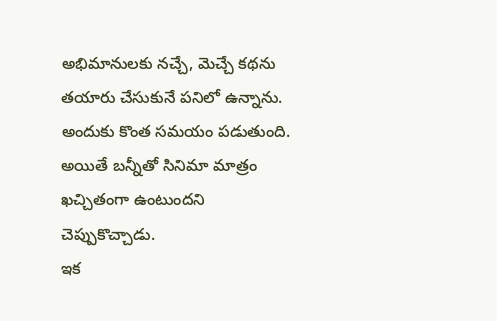అభిమానులకు నచ్చే, మెచ్చే కథను తయారు చేసుకునే పనిలో ఉన్నాను. అందుకు కొంత సమయం పడుతుంది. అయితే బన్నీతో సినిమా మాత్రం ఖచ్చితంగా ఉంటుందని చెప్పుకొచ్చాడు.
ఇక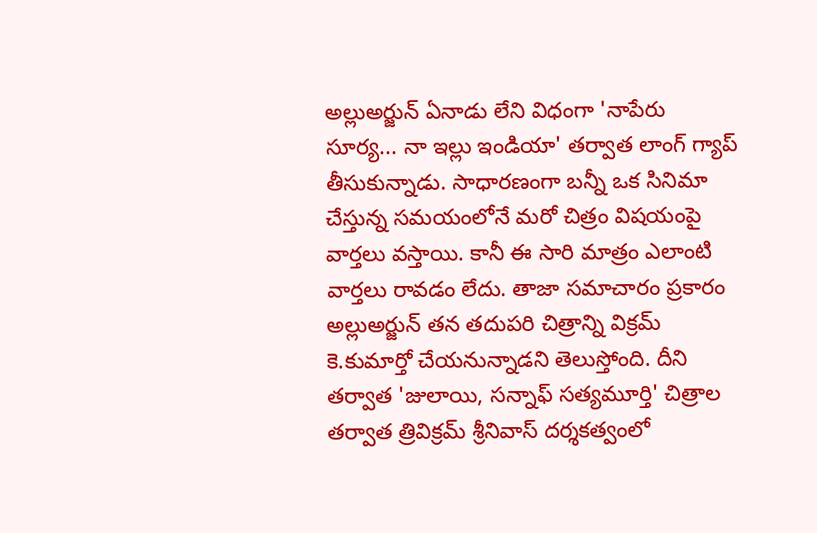అల్లుఅర్జున్ ఏనాడు లేని విధంగా 'నాపేరు సూర్య... నా ఇల్లు ఇండియా' తర్వాత లాంగ్ గ్యాప్ తీసుకున్నాడు. సాధారణంగా బన్నీ ఒక సినిమా చేస్తున్న సమయంలోనే మరో చిత్రం విషయంపై వార్తలు వస్తాయి. కానీ ఈ సారి మాత్రం ఎలాంటి వార్తలు రావడం లేదు. తాజా సమాచారం ప్రకారం అల్లుఅర్జున్ తన తదుపరి చిత్రాన్ని విక్రమ్ కె.కుమార్తో చేయనున్నాడని తెలుస్తోంది. దీని తర్వాత 'జులాయి, సన్నాఫ్ సత్యమూర్తి' చిత్రాల తర్వాత త్రివిక్రమ్ శ్రీనివాస్ దర్శకత్వంలో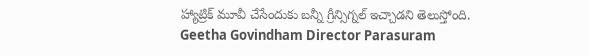హ్యాట్రిక్ మూవీ చేసేందుకు బన్నీ గ్రీన్సిగ్నల్ ఇచ్చాడని తెలుస్తోంది.
Geetha Govindham Director Parasuram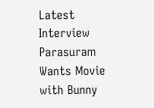Latest Interview
Parasuram Wants Movie with Bunny